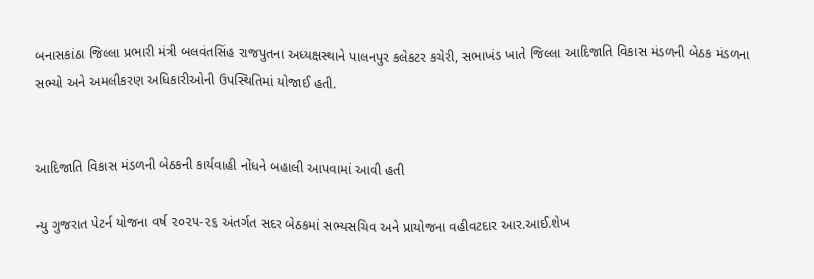બનાસકાંઠા જિલ્લા પ્રભારી મંત્રી બલવંતસિંહ રાજપુતના અધ્યક્ષસ્થાને પાલનપુર કલેકટર કચેરી, સભાખંડ ખાતે જિલ્લા આદિજાતિ વિકાસ મંડળની બેઠક મંડળના સભ્યો અને અમલીકરણ અધિકારીઓની ઉપસ્થિતિમાં યોજાઈ હતી.


આદિજાતિ વિકાસ મંડળની બેઠકની કાર્યવાહી નોંધને બહાલી આપવામાં આવી હતી

ન્યુ ગુજરાત પેટર્ન યોજના વર્ષ ૨૦૨૫-૨૬ અંતર્ગત સદર બેઠકમાં સભ્યસચિવ અને પ્રાયોજના વહીવટદાર આર.આઈ.શેખ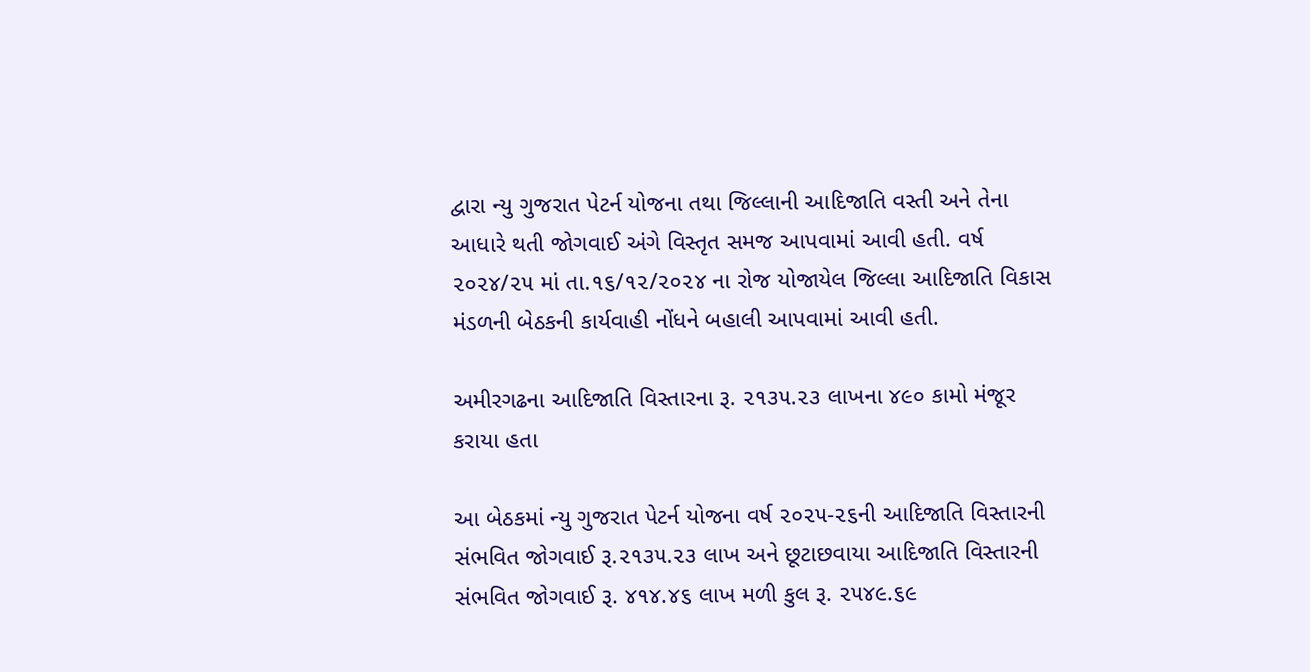દ્વારા ન્યુ ગુજરાત પેટર્ન યોજના તથા જિલ્લાની આદિજાતિ વસ્તી અને તેના આધારે થતી જોગવાઈ અંગે વિસ્તૃત સમજ આપવામાં આવી હતી. વર્ષ ૨૦૨૪/૨૫ માં તા.૧૬/૧૨/૨૦૨૪ ના રોજ યોજાયેલ જિલ્લા આદિજાતિ વિકાસ મંડળની બેઠકની કાર્યવાહી નોંધને બહાલી આપવામાં આવી હતી.

અમીરગઢના આદિજાતિ વિસ્તારના રૂ. ૨૧૩૫.૨૩ લાખના ૪૯૦ કામો મંજૂર કરાયા હતા

આ બેઠકમાં ન્યુ ગુજરાત પેટર્ન યોજના વર્ષ ૨૦૨૫-૨૬ની આદિજાતિ વિસ્તારની સંભવિત જોગવાઈ રૂ.૨૧૩૫.૨૩ લાખ અને છૂટાછવાયા આદિજાતિ વિસ્તારની સંભવિત જોગવાઈ રૂ. ૪૧૪.૪૬ લાખ મળી કુલ રૂ. ૨૫૪૯.૬૯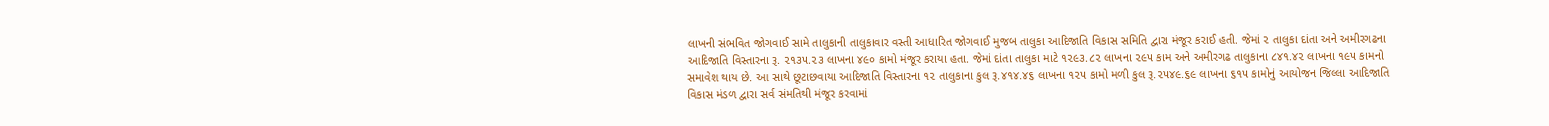લાખની સંભવિત જોગવાઈ સામે તાલુકાની તાલુકાવાર વસ્તી આધારિત જોગવાઈ મુજબ તાલુકા આદિજાતિ વિકાસ સમિતિ દ્વારા મંજૂર કરાઈ હતી. જેમાં ૨ તાલુકા દાંતા અને અમીરગઢના આદિજાતિ વિસ્તારના રૂ. ૨૧૩૫.૨૩ લાખના ૪૯૦ કામો મંજૂર કરાયા હતા. જેમાં દાંતા તાલુકા માટે ૧૨૯૩.૮૨ લાખના ૨૯૫ કામ અને અમીરગઢ તાલુકાના ૮૪૧.૪૨ લાખના ૧૯૫ કામનો સમાવેશ થાય છે. આ સાથે છૂટાછવાયા આદિજાતિ વિસ્તારના ૧૨ તાલુકાના કુલ રૂ.૪૧૪.૪૬ લાખના ૧૨૫ કામો મળી કુલ રૂ.૨૫૪૯.૬૯ લાખના ૬૧૫ કામોનું આયોજન જિલ્લા આદિજાતિ વિકાસ મંડળ દ્વારા સર્વ સંમતિથી મંજૂર કરવામાં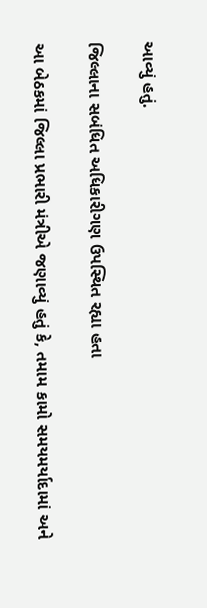આવ્યું હતું.

જિલ્લાના સબંધિત અધિકારીગણ ઉપસ્થિત રહ્યા હતા

આ બેઠકમાં જિલ્લા પ્રભારી મંત્રીએ જણાવ્યું હતું કે, તમામ કામો સમયમર્યાદામાં અને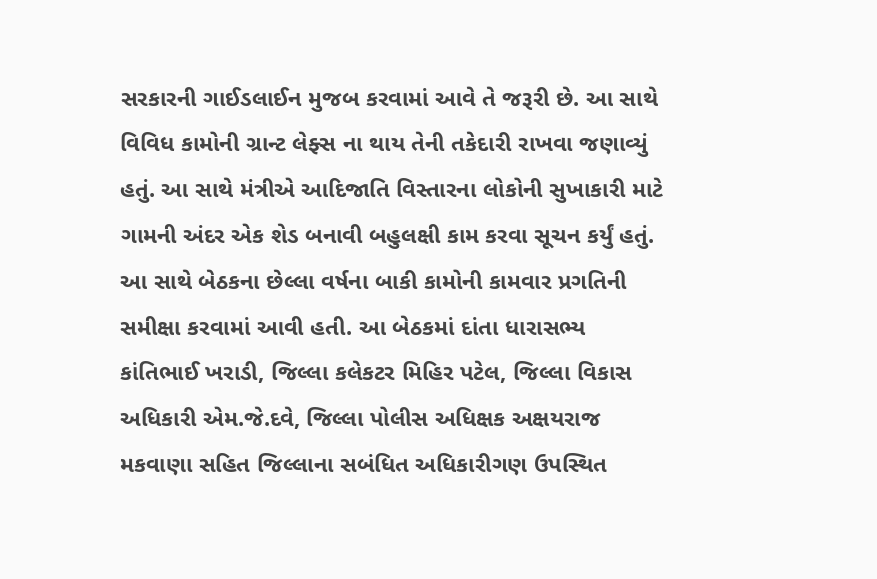સરકારની ગાઈડલાઈન મુજબ કરવામાં આવે તે જરૂરી છે. આ સાથે વિવિધ કામોની ગ્રાન્ટ લેફ્સ ના થાય તેની તકેદારી રાખવા જણાવ્યું હતું. આ સાથે મંત્રીએ આદિજાતિ વિસ્તારના લોકોની સુખાકારી માટે ગામની અંદર એક શેડ બનાવી બહુલક્ષી કામ કરવા સૂચન કર્યું હતું. આ સાથે બેઠકના છેલ્લા વર્ષના બાકી કામોની કામવાર પ્રગતિની સમીક્ષા કરવામાં આવી હતી. આ બેઠકમાં દાંતા ધારાસભ્ય કાંતિભાઈ ખરાડી, જિલ્લા કલેકટર મિહિર પટેલ, જિલ્લા વિકાસ અધિકારી એમ.જે.દવે, જિલ્લા પોલીસ અધિક્ષક અક્ષયરાજ મકવાણા સહિત જિલ્લાના સબંધિત અધિકારીગણ ઉપસ્થિત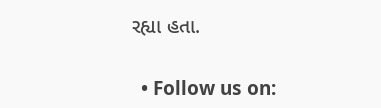રહ્યા હતા.


  • Follow us on: